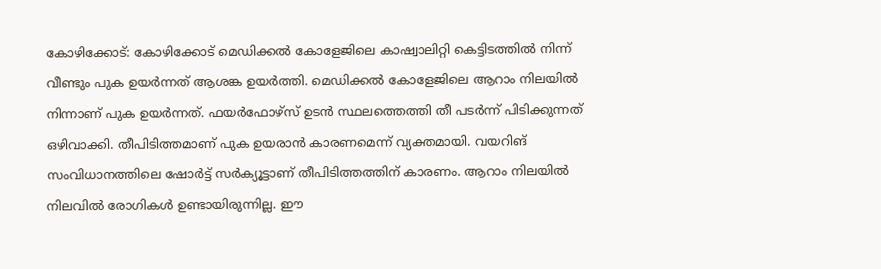കോഴിക്കോട്: കോഴിക്കോട് മെഡിക്കൽ കോളേജിലെ കാഷ്വാലിറ്റി കെട്ടിടത്തിൽ നിന്ന് വീണ്ടും പുക ഉയർന്നത് ആശങ്ക ഉയർത്തി. മെഡിക്കൽ കോളേജിലെ ആറാം നിലയിൽ നിന്നാണ് പുക ഉയർന്നത്. ഫയർഫോഴ്സ് ഉടൻ സ്ഥലത്തെത്തി തീ പടർന്ന് പിടിക്കുന്നത് ഒഴിവാക്കി. തീപിടിത്തമാണ് പുക ഉയരാൻ കാരണമെന്ന് വ്യക്തമായി. വയറിങ് സംവിധാനത്തിലെ ഷോർട്ട് സർക്യൂട്ടാണ് തീപിടിത്തത്തിന് കാരണം. ആറാം നിലയിൽ നിലവിൽ രോഗികൾ ഉണ്ടായിരുന്നില്ല. ഈ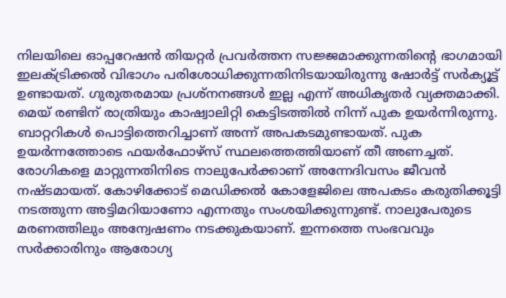നിലയിലെ ഓപ്പറേഷൻ തിയറ്റർ പ്രവർത്തന സജ്ജമാക്കുന്നതിൻ്റെ ഭാഗമായി ഇലക്ട്രിക്കൽ വിഭാഗം പരിശോധിക്കുന്നതിനിടയായിരുന്നു ഷോർട്ട് സർക്യൂട്ട് ഉണ്ടായത്. ഗുരുതരമായ പ്രശ്നനങ്ങൾ ഇല്ല എന്ന് അധികൃതർ വ്യക്തമാക്കി. മെയ് രണ്ടിന് രാത്രിയും കാഷ്വാലിറ്റി കെട്ടിടത്തിൽ നിന്ന് പുക ഉയർന്നിരുന്നു. ബാറ്ററികൾ പൊട്ടിത്തെറിച്ചാണ് അന്ന് അപകടമുണ്ടായത്. പുക ഉയർന്നത്തോടെ ഫയർഫോഴ്സ് സ്ഥലത്തെത്തിയാണ് തീ അണച്ചത്. രോഗികളെ മാറ്റുന്നതിനിടെ നാലുപേർക്കാണ് അന്നേദിവസം ജീവൻ നഷ്ടമായത്. കോഴിക്കോട് മെഡിക്കൽ കോളേജിലെ അപകടം കരുതിക്കൂട്ടി നടത്തുന്ന അട്ടിമറിയാണോ എന്നതും സംശയിക്കുന്നുണ്ട്. നാലുപേരുടെ മരണത്തിലും അന്വേഷണം നടക്കുകയാണ്. ഇന്നത്തെ സംഭവവും സർക്കാരിനും ആരോഗ്യ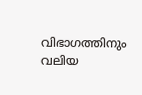വിഭാഗത്തിനും വലിയ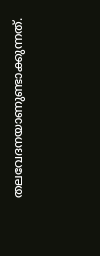തലവേദനയാണുണ്ടാക്കുന്നത്.